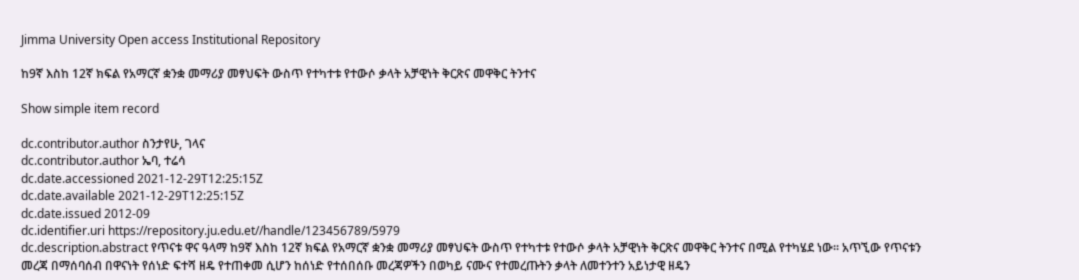Jimma University Open access Institutional Repository

ከ9ኛ እስከ 12ኛ ክፍል የአማርኛ ቋንቋ መማሪያ መፃህፍት ውስጥ የተካተቱ የተውሶ ቃላት አቻዊነት ቅርጽና መዋቅር ትንተና

Show simple item record

dc.contributor.author ስንታየሁ, ገላና
dc.contributor.author ኤባ, ተሬሳ
dc.date.accessioned 2021-12-29T12:25:15Z
dc.date.available 2021-12-29T12:25:15Z
dc.date.issued 2012-09
dc.identifier.uri https://repository.ju.edu.et//handle/123456789/5979
dc.description.abstract የጥናቱ ዋና ዓላማ ከ9ኛ እስከ 12ኛ ክፍል የአማርኛ ቋንቋ መማሪያ መፃህፍት ውስጥ የተካተቱ የተውሶ ቃላት አቻዊነት ቅርጽና መዋቅር ትንተና በሚል የተካሄደ ነው፡፡ አጥኚው የጥናቱን መረጃ በማሰባሰብ በዋናነት የሰነድ ፍተሻ ዘዴ የተጠቀመ ሲሆን ከሰነድ የተሰበሰቡ መረጃዎችን በወካይ ናሙና የተመረጡትን ቃላት ለመተንተን አይነታዊ ዘዴን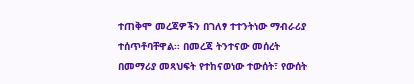ተጠቅሞ መረጃዎችን በገለፃ ተተንትነው ማብራሪያ ተሰጥቶባቸዋል፡፡ በመረጃ ትንተናው መሰረት በመማሪያ መጻህፍት የተከናወነው ተውሰት፣ የውሰት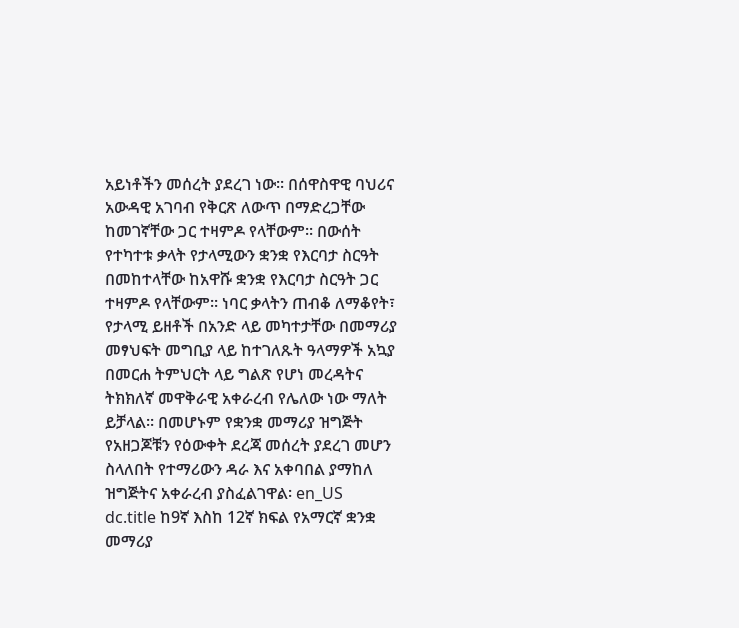አይነቶችን መሰረት ያደረገ ነው፡፡ በሰዋስዋዊ ባህሪና አውዳዊ አገባብ የቅርጽ ለውጥ በማድረጋቸው ከመገኛቸው ጋር ተዛምዶ የላቸውም፡፡ በውሰት የተካተቱ ቃላት የታላሚውን ቋንቋ የእርባታ ስርዓት በመከተላቸው ከአዋሹ ቋንቋ የእርባታ ስርዓት ጋር ተዛምዶ የላቸውም፡፡ ነባር ቃላትን ጠብቆ ለማቆየት፣ የታላሚ ይዘቶች በአንድ ላይ መካተታቸው በመማሪያ መፃህፍት መግቢያ ላይ ከተገለጹት ዓላማዎች አኳያ በመርሐ ትምህርት ላይ ግልጽ የሆነ መረዳትና ትክክለኛ መዋቅራዊ አቀራረብ የሌለው ነው ማለት ይቻላል፡፡ በመሆኑም የቋንቋ መማሪያ ዝግጅት የአዘጋጆቹን የዕውቀት ደረጃ መሰረት ያደረገ መሆን ስላለበት የተማሪውን ዳራ እና አቀባበል ያማከለ ዝግጅትና አቀራረብ ያስፈልገዋል፡ en_US
dc.title ከ9ኛ እስከ 12ኛ ክፍል የአማርኛ ቋንቋ መማሪያ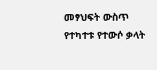መፃህፍት ውስጥ የተካተቱ የተውሶ ቃላት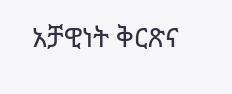አቻዊነት ቅርጽና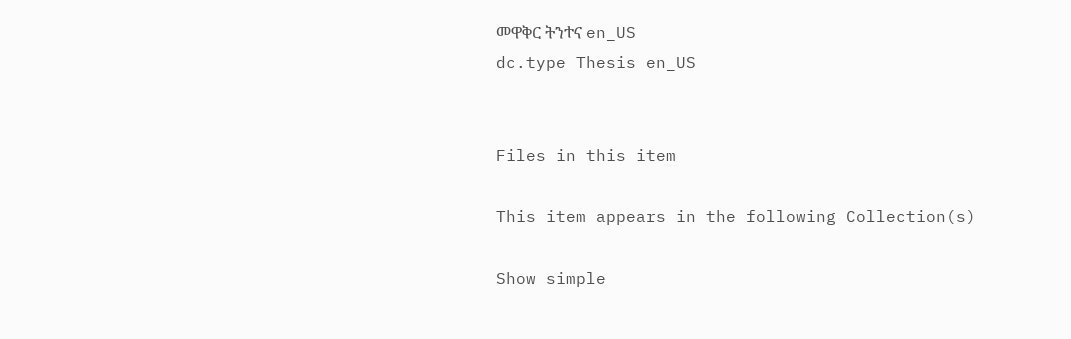መዋቅር ትንተና en_US
dc.type Thesis en_US


Files in this item

This item appears in the following Collection(s)

Show simple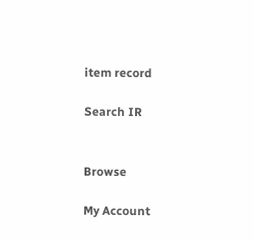item record

Search IR


Browse

My Account